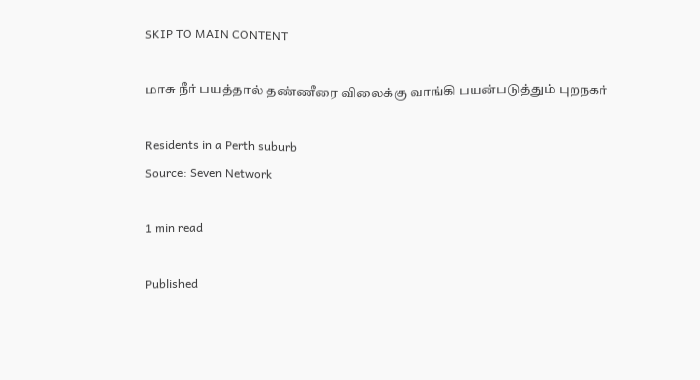SKIP TO MAIN CONTENT

மாசு நீர் பயத்தால் தண்ணீரை விலைக்கு வாங்கி பயன்படுத்தும் புறநகர்

Residents in a Perth suburb
Source: Seven Network

1 min read

Published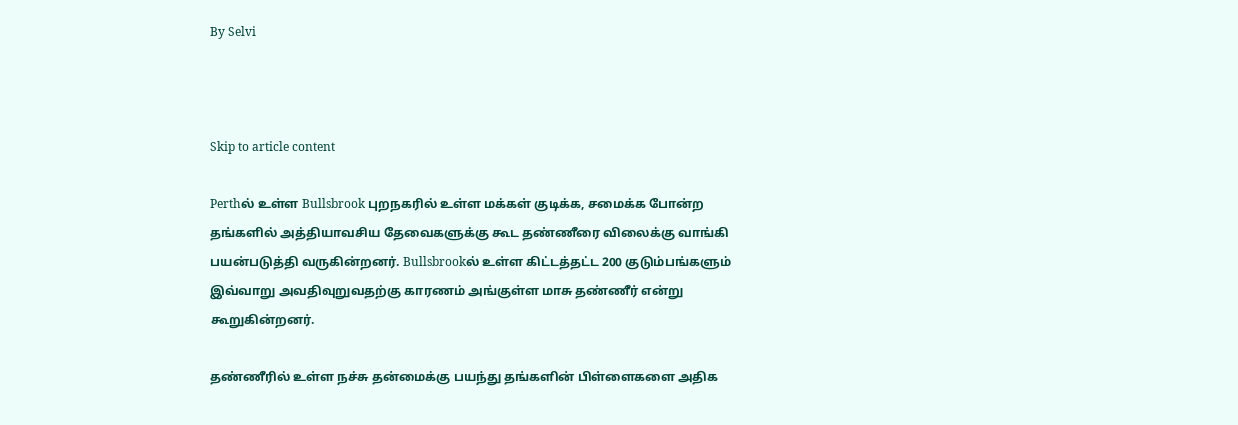By Selvi



Skip to article content

Perthல் உள்ள Bullsbrook புறநகரில் உள்ள மக்கள் குடிக்க, சமைக்க போன்ற தங்களில் அத்தியாவசிய தேவைகளுக்கு கூட தண்ணீரை விலைக்கு வாங்கி பயன்படுத்தி வருகின்றனர். Bullsbrookல் உள்ள கிட்டத்தட்ட 200 குடும்பங்களும் இவ்வாறு அவதிவுறுவதற்கு காரணம் அங்குள்ள மாசு தண்ணீர் என்று கூறுகின்றனர்.

தண்ணீரில் உள்ள நச்சு தன்மைக்கு பயந்து தங்களின் பிள்ளைகளை அதிக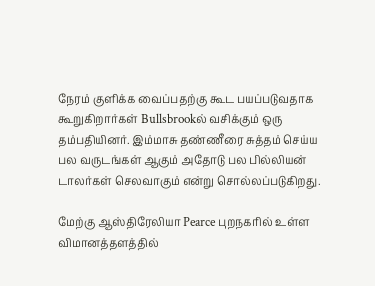நேரம் குளிக்க வைப்பதற்கு கூட பயப்படுவதாக கூறுகிறார்கள் Bullsbrookல் வசிக்கும் ஒரு தம்பதியினர். இம்மாசு தண்ணீரை சுத்தம் செய்ய பல வருடங்கள் ஆகும் அதோடு பல பில்லியன் டாலர்கள் செலவாகும் என்று சொல்லப்படுகிறது.

மேற்கு ஆஸ்திரேலியா Pearce புறநகரில் உள்ள விமானத்தளத்தில்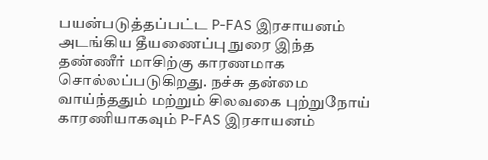பயன்படுத்தப்பட்ட P-FAS இரசாயனம் அடங்கிய தீயணைப்பு நுரை இந்த தண்ணீர் மாசிற்கு காரணமாக சொல்லப்படுகிறது. நச்சு தன்மை வாய்ந்ததும் மற்றும் சிலவகை புற்றுநோய் காரணியாகவும் P-FAS இரசாயனம்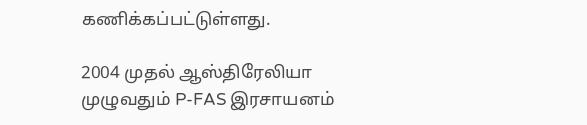கணிக்கப்பட்டுள்ளது.

2004 முதல் ஆஸ்திரேலியா முழுவதும் P-FAS இரசாயனம்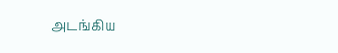அடங்கிய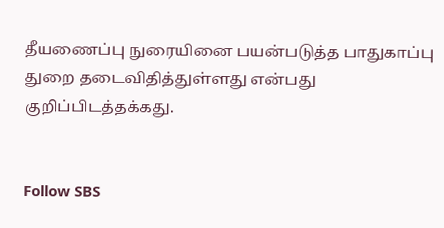தீயணைப்பு நுரையினை பயன்படுத்த பாதுகாப்பு துறை தடைவிதித்துள்ளது என்பது குறிப்பிடத்தக்கது.


Follow SBS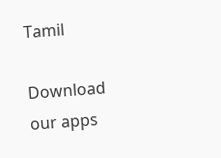Tamil

Download our apps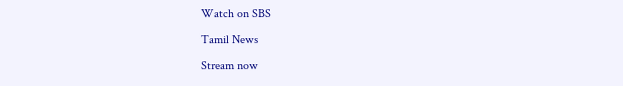Watch on SBS

Tamil News

Stream now